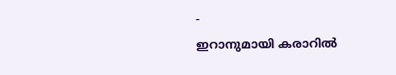-
ഇറാനുമായി കരാറിൽ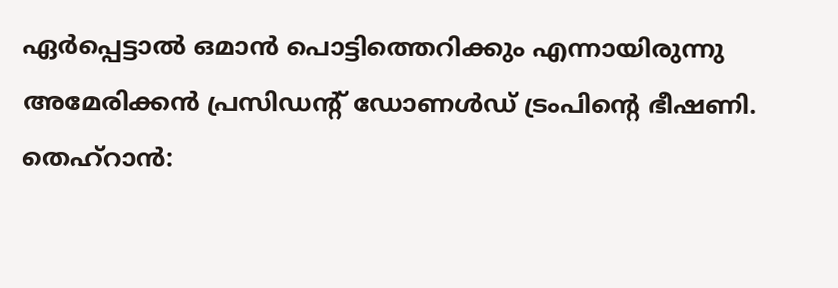ഏർപ്പെട്ടാൽ ഒമാൻ പൊട്ടിത്തെറിക്കും എന്നായിരുന്നു അമേരിക്കൻ പ്രസിഡൻ്റ് ഡോണൾഡ് ട്രംപിൻ്റെ ഭീഷണി.
തെഹ്റാൻ: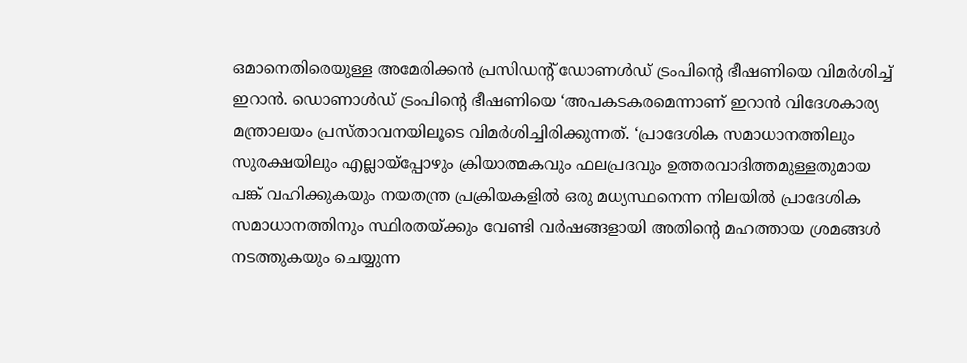ഒമാനെതിരെയുള്ള അമേരിക്കൻ പ്രസിഡൻ്റ് ഡോണൾഡ് ട്രംപിന്റെ ഭീഷണിയെ വിമർശിച്ച് ഇറാൻ. ഡൊണാൾഡ് ട്രംപിന്റെ ഭീഷണിയെ ‘അപകടകരമെന്നാണ് ഇറാൻ വിദേശകാര്യ മന്ത്രാലയം പ്രസ്താവനയിലൂടെ വിമർശിച്ചിരിക്കുന്നത്. ‘പ്രാദേശിക സമാധാനത്തിലും സുരക്ഷയിലും എല്ലായ്പ്പോഴും ക്രിയാത്മകവും ഫലപ്രദവും ഉത്തരവാദിത്തമുള്ളതുമായ പങ്ക് വഹിക്കുകയും നയതന്ത്ര പ്രക്രിയകളിൽ ഒരു മധ്യസ്ഥനെന്ന നിലയിൽ പ്രാദേശിക സമാധാനത്തിനും സ്ഥിരതയ്ക്കും വേണ്ടി വർഷങ്ങളായി അതിന്റെ മഹത്തായ ശ്രമങ്ങൾ നടത്തുകയും ചെയ്യുന്ന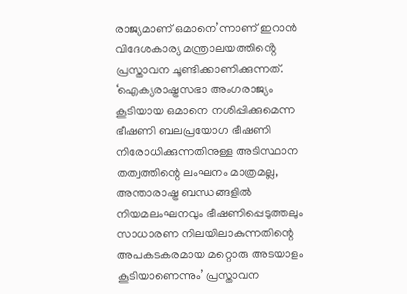രാജ്യമാണ് ഒമാനെ’ന്നാണ് ഇറാൻ വിദേശകാര്യ മന്ത്രാലയത്തിൻ്റെ പ്രസ്താവന ചൂണ്ടിക്കാണിക്കുന്നത്.
‘ഐക്യരാഷ്ട്രസഭാ അംഗരാജ്യം കൂടിയായ ഒമാനെ നശിപ്പിക്കുമെന്ന ഭീഷണി ബലപ്രയോഗ ഭീഷണി നിരോധിക്കുന്നതിനുള്ള അടിസ്ഥാന തത്വത്തിന്റെ ലംഘനം മാത്രമല്ല, അന്താരാഷ്ട്ര ബന്ധങ്ങളിൽ നിയമലംഘനവും ഭീഷണിപ്പെടുത്തലും സാധാരണ നിലയിലാകുന്നതിന്റെ അപകടകരമായ മറ്റൊരു അടയാളം കൂടിയാണെന്നും’ പ്രസ്താവന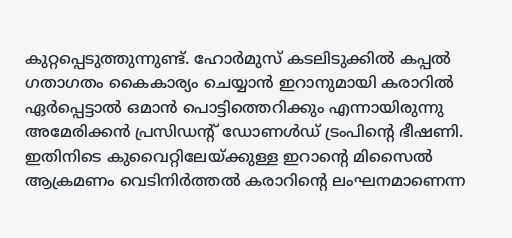കുറ്റപ്പെടുത്തുന്നുണ്ട്. ഹോർമുസ് കടലിടുക്കിൽ കപ്പൽ ഗതാഗതം കൈകാര്യം ചെയ്യാൻ ഇറാനുമായി കരാറിൽ ഏർപ്പെട്ടാൽ ഒമാൻ പൊട്ടിത്തെറിക്കും എന്നായിരുന്നു അമേരിക്കൻ പ്രസിഡൻ്റ് ഡോണൾഡ് ട്രംപിൻ്റെ ഭീഷണി.
ഇതിനിടെ കുവൈറ്റിലേയ്ക്കുള്ള ഇറാൻ്റെ മിസൈൽ ആക്രമണം വെടിനിർത്തൽ കരാറിൻ്റെ ലംഘനമാണെന്ന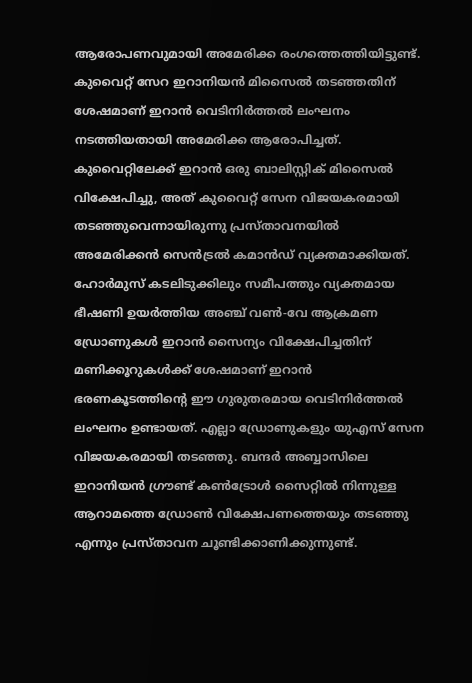ആരോപണവുമായി അമേരിക്ക രംഗത്തെത്തിയിട്ടുണ്ട്. കുവൈറ്റ് സേറ ഇറാനിയൻ മിസൈൽ തടഞ്ഞതിന് ശേഷമാണ് ഇറാൻ വെടിനിർത്തൽ ലംഘനം നടത്തിയതായി അമേരിക്ക ആരോപിച്ചത്. കുവൈറ്റിലേക്ക് ഇറാൻ ഒരു ബാലിസ്റ്റിക് മിസൈൽ വിക്ഷേപിച്ചു, അത് കുവൈറ്റ് സേന വിജയകരമായി തടഞ്ഞുവെന്നായിരുന്നു പ്രസ്താവനയിൽ അമേരിക്കൻ സെൻട്രൽ കമാൻഡ് വ്യക്തമാക്കിയത്. ഹോർമുസ് കടലിടുക്കിലും സമീപത്തും വ്യക്തമായ ഭീഷണി ഉയർത്തിയ അഞ്ച് വൺ-വേ ആക്രമണ ഡ്രോണുകൾ ഇറാൻ സൈന്യം വിക്ഷേപിച്ചതിന് മണിക്കൂറുകൾക്ക് ശേഷമാണ് ഇറാൻ ഭരണകൂടത്തിന്റെ ഈ ഗുരുതരമായ വെടിനിർത്തൽ ലംഘനം ഉണ്ടായത്. എല്ലാ ഡ്രോണുകളും യുഎസ് സേന വിജയകരമായി തടഞ്ഞു. ബന്ദർ അബ്ബാസിലെ ഇറാനിയൻ ഗ്രൗണ്ട് കൺട്രോൾ സൈറ്റിൽ നിന്നുള്ള ആറാമത്തെ ഡ്രോൺ വിക്ഷേപണത്തെയും തടഞ്ഞു എന്നും പ്രസ്താവന ചൂണ്ടിക്കാണിക്കുന്നുണ്ട്.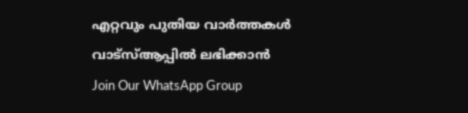എറ്റവും പുതിയ വാർത്തകൾ വാട്സ്ആപ്പിൽ ലഭിക്കാൻ
Join Our WhatsApp Group